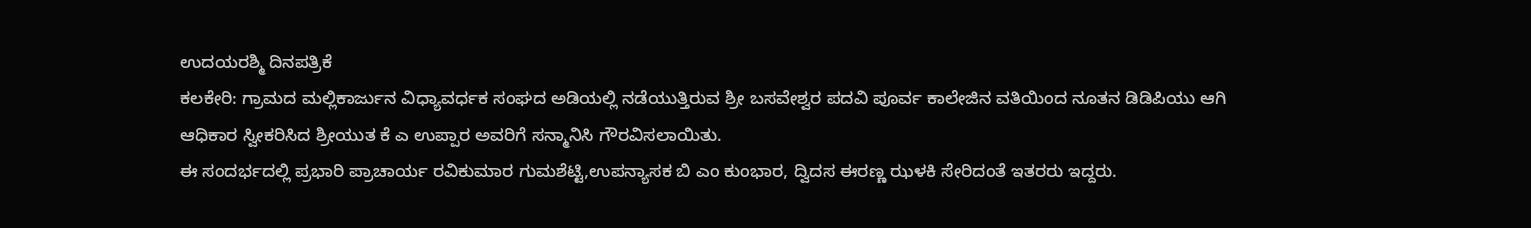ಉದಯರಶ್ಮಿ ದಿನಪತ್ರಿಕೆ
ಕಲಕೇರಿ: ಗ್ರಾಮದ ಮಲ್ಲಿಕಾರ್ಜುನ ವಿಧ್ಯಾವರ್ಧಕ ಸಂಘದ ಅಡಿಯಲ್ಲಿ ನಡೆಯುತ್ತಿರುವ ಶ್ರೀ ಬಸವೇಶ್ವರ ಪದವಿ ಪೂರ್ವ ಕಾಲೇಜಿನ ವತಿಯಿಂದ ನೂತನ ಡಿಡಿಪಿಯು ಆಗಿ ಆಧಿಕಾರ ಸ್ವೀಕರಿಸಿದ ಶ್ರೀಯುತ ಕೆ ಎ ಉಪ್ಪಾರ ಅವರಿಗೆ ಸನ್ಮಾನಿಸಿ ಗೌರವಿಸಲಾಯಿತು.
ಈ ಸಂದರ್ಭದಲ್ಲಿ ಪ್ರಭಾರಿ ಪ್ರಾಚಾರ್ಯ ರವಿಕುಮಾರ ಗುಮಶೆಟ್ಟಿ,ಉಪನ್ಯಾಸಕ ಬಿ ಎಂ ಕುಂಭಾರ, ದ್ವಿದಸ ಈರಣ್ಣ ಝಳಕಿ ಸೇರಿದಂತೆ ಇತರರು ಇದ್ದರು.